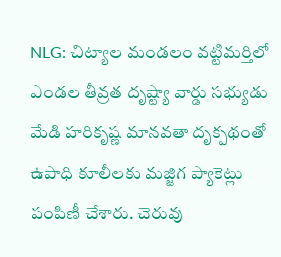NLG: చిట్యాల మండలం వట్టిమర్తిలో ఎండల తీవ్రత దృష్ట్యా వార్డు సభ్యుడు మేడి హరికృష్ణ మానవతా దృక్పథంతో ఉపాధి కూలీలకు మజ్జిగ ప్యాకెట్లు పంపిణీ చేశారు. చెరువు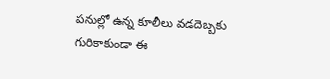పనుల్లో ఉన్న కూలీలు వడదెబ్బకు గురికాకుండా ఈ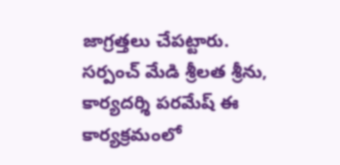జాగ్రత్తలు చేపట్టారు. సర్పంచ్ మేడి శ్రీలత శ్రీను, కార్యదర్శి పరమేష్ ఈ కార్యక్రమంలో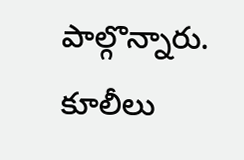పాల్గొన్నారు. కూలీలు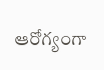ఆరోగ్యంగా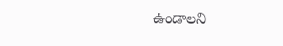ఉండాలని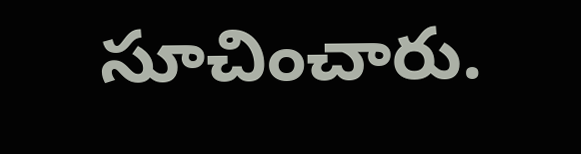సూచించారు.